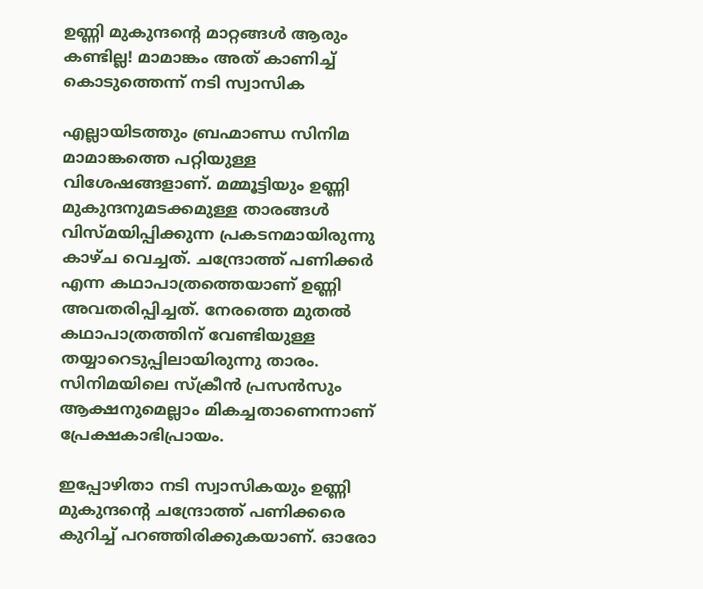ഉണ്ണി മുകുന്ദന്റെ മാറ്റങ്ങള്‍ ആരും കണ്ടില്ല! മാമാങ്കം അത് കാണിച്ച് കൊടുത്തെന്ന് നടി സ്വാസിക

എല്ലായിടത്തും ബ്രഹ്മാണ്ഡ സിനിമ മാമാങ്കത്തെ പറ്റിയുള്ള വിശേഷങ്ങളാണ്. മമ്മൂട്ടിയും ഉണ്ണി മുകുന്ദനുമടക്കമുള്ള താരങ്ങള്‍ വിസ്മയിപ്പിക്കുന്ന പ്രകടനമായിരുന്നു കാഴ്ച വെച്ചത്. ചന്ദ്രോത്ത് പണിക്കര്‍ എന്ന കഥാപാത്രത്തെയാണ് ഉണ്ണി അവതരിപ്പിച്ചത്. നേരത്തെ മുതല്‍ കഥാപാത്രത്തിന് വേണ്ടിയുള്ള തയ്യാറെടുപ്പിലായിരുന്നു താരം. സിനിമയിലെ സ്‌ക്രീന്‍ പ്രസന്‍സും ആക്ഷനുമെല്ലാം മികച്ചതാണെന്നാണ് പ്രേക്ഷകാഭിപ്രായം.

ഇപ്പോഴിതാ നടി സ്വാസികയും ഉണ്ണി മുകുന്ദന്റെ ചന്ദ്രോത്ത് പണിക്കരെ കുറിച്ച് പറഞ്ഞിരിക്കുകയാണ്. ഓരോ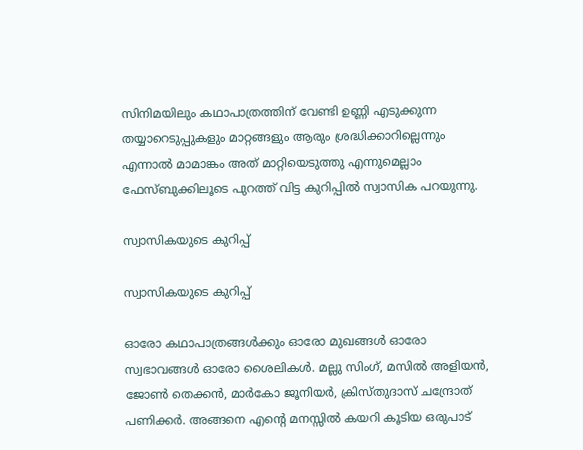സിനിമയിലും കഥാപാത്രത്തിന് വേണ്ടി ഉണ്ണി എടുക്കുന്ന തയ്യാറെടുപ്പുകളും മാറ്റങ്ങളും ആരും ശ്രദ്ധിക്കാറില്ലെന്നും എന്നാല്‍ മാമാങ്കം അത് മാറ്റിയെടുത്തു എന്നുമെല്ലാം ഫേസ്ബുക്കിലൂടെ പുറത്ത് വിട്ട കുറിപ്പില്‍ സ്വാസിക പറയുന്നു.

സ്വാസികയുടെ കുറിപ്പ്

സ്വാസികയുടെ കുറിപ്പ്

ഓരോ കഥാപാത്രങ്ങള്‍ക്കും ഓരോ മുഖങ്ങള്‍ ഓരോ സ്വഭാവങ്ങള്‍ ഓരോ ശൈലികള്‍. മല്ലു സിംഗ്, മസില്‍ അളിയന്‍, ജോണ്‍ തെക്കന്‍, മാര്‍കോ ജൂനിയര്‍, ക്രിസ്തുദാസ് ചന്ദ്രോത് പണിക്കര്‍. അങ്ങനെ എന്റെ മനസ്സില്‍ കയറി കൂടിയ ഒരുപാട്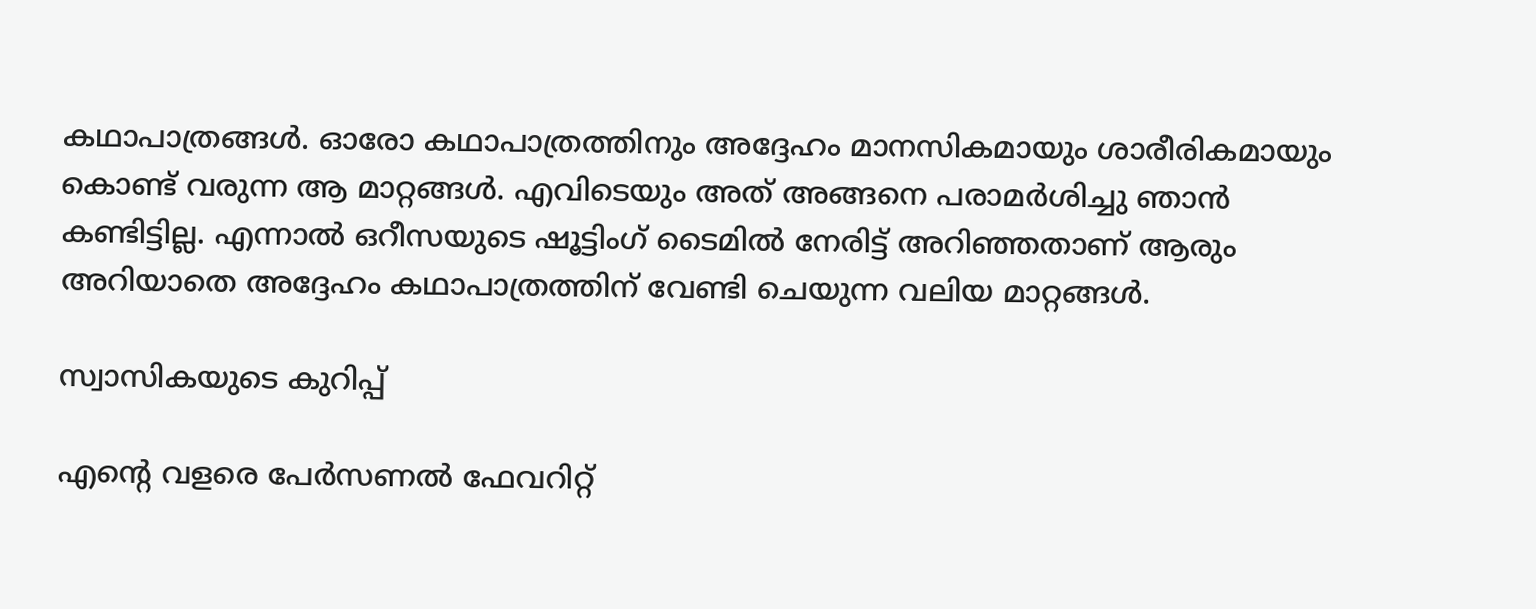കഥാപാത്രങ്ങള്‍. ഓരോ കഥാപാത്രത്തിനും അദ്ദേഹം മാനസികമായും ശാരീരികമായും കൊണ്ട് വരുന്ന ആ മാറ്റങ്ങള്‍. എവിടെയും അത് അങ്ങനെ പരാമര്‍ശിച്ചു ഞാന്‍ കണ്ടിട്ടില്ല. എന്നാല്‍ ഒറീസയുടെ ഷൂട്ടിംഗ് ടൈമില്‍ നേരിട്ട് അറിഞ്ഞതാണ് ആരും അറിയാതെ അദ്ദേഹം കഥാപാത്രത്തിന് വേണ്ടി ചെയുന്ന വലിയ മാറ്റങ്ങള്‍.

സ്വാസികയുടെ കുറിപ്പ്

എന്റെ വളരെ പേര്‍സണല്‍ ഫേവറിറ്റ്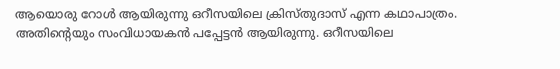ആയൊരു റോള്‍ ആയിരുന്നു ഒറീസയിലെ ക്രിസ്തുദാസ് എന്ന കഥാപാത്രം. അതിന്റെയും സംവിധായകന്‍ പപ്പേട്ടന്‍ ആയിരുന്നു. ഒറീസയിലെ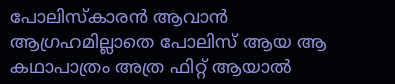പോലിസ്‌കാരന്‍ ആവാന്‍ ആഗ്രഹമില്ലാതെ പോലിസ് ആയ ആ കഥാപാത്രം അത്ര ഫിറ്റ് ആയാല്‍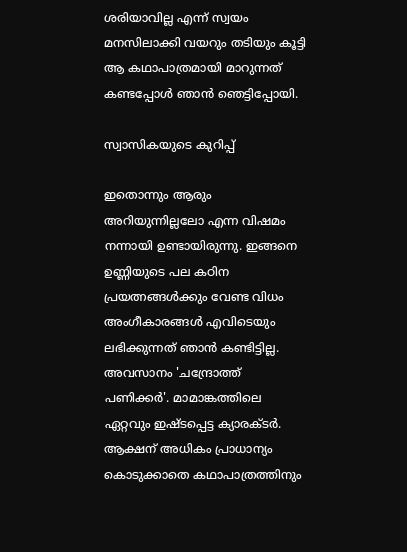ശരിയാവില്ല എന്ന് സ്വയം മനസിലാക്കി വയറും തടിയും കൂട്ടി ആ കഥാപാത്രമായി മാറുന്നത് കണ്ടപ്പോള്‍ ഞാന്‍ ഞെട്ടിപ്പോയി.

സ്വാസികയുടെ കുറിപ്പ്

ഇതൊന്നും ആരും അറിയുന്നില്ലലോ എന്ന വിഷമം നന്നായി ഉണ്ടായിരുന്നു. ഇങ്ങനെ ഉണ്ണിയുടെ പല കഠിന പ്രയത്നങ്ങള്‍ക്കും വേണ്ട വിധം അംഗീകാരങ്ങള്‍ എവിടെയും ലഭിക്കുന്നത് ഞാന്‍ കണ്ടിട്ടില്ല. അവസാനം 'ചന്ദ്രോത്ത് പണിക്കര്‍'. മാമാങ്കത്തിലെ ഏറ്റവും ഇഷ്ടപ്പെട്ട ക്യാരക്ടര്‍. ആക്ഷന് അധികം പ്രാധാന്യം കൊടുക്കാതെ കഥാപാത്രത്തിനും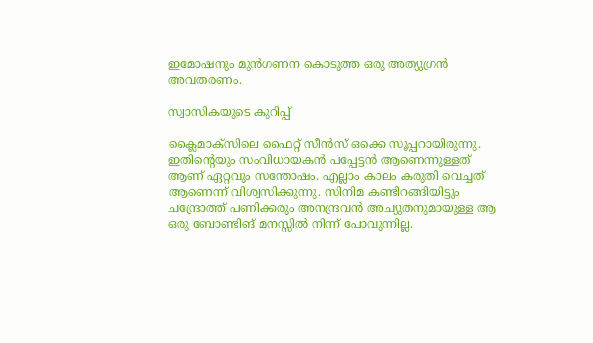ഇമോഷനും മുന്‍ഗണന കൊടുത്ത ഒരു അത്യുഗ്രന്‍ അവതരണം.

സ്വാസികയുടെ കുറിപ്പ്

ക്ലൈമാക്‌സിലെ ഫൈറ്റ് സീന്‍സ് ഒക്കെ സൂപ്പറായിരുന്നു. ഇതിന്റെയും സംവിധായകന്‍ പപ്പേട്ടന്‍ ആണെന്നുള്ളത് ആണ് ഏറ്റവും സന്തോഷം. എല്ലാം കാലം കരുതി വെച്ചത് ആണെന്ന് വിശ്വസിക്കുന്നു. സിനിമ കണ്ടിറങ്ങിയിട്ടും ചന്ദ്രോത്ത് പണിക്കരും അനന്ദ്രവന്‍ അച്യുതനുമായുള്ള ആ ഒരു ബോണ്ടിങ് മനസ്സില്‍ നിന്ന് പോവുന്നില്ല.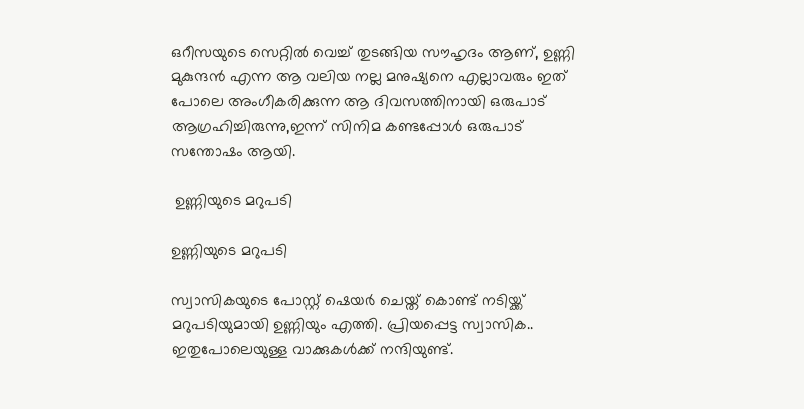ഒറീസയുടെ സെറ്റില്‍ വെച്ച് തുടങ്ങിയ സൗഹൃദം ആണ്, ഉണ്ണി മുകുന്ദന്‍ എന്ന ആ വലിയ നല്ല മനുഷ്യനെ എല്ലാവരും ഇത് പോലെ അംഗീകരിക്കുന്ന ആ ദിവസത്തിനായി ഒരുപാട് ആഗ്രഹിച്ചിരുന്നു,ഇന്ന് സിനിമ കണ്ടപ്പോള്‍ ഒരുപാട് സന്തോഷം ആയി.

 ഉണ്ണിയുടെ മറുപടി

ഉണ്ണിയുടെ മറുപടി

സ്വാസികയുടെ പോസ്റ്റ് ഷെയര്‍ ചെയ്ത് കൊണ്ട് നടിയ്ക്ക് മറുപടിയുമായി ഉണ്ണിയും എത്തി. പ്രിയപ്പെട്ട സ്വാസിക.. ഇതുപോലെയുള്ള വാക്കുകള്‍ക്ക് നന്ദിയുണ്ട്.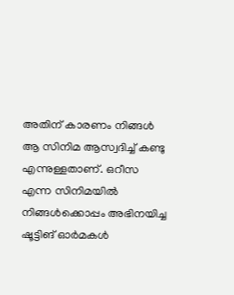അതിന് കാരണം നിങ്ങള്‍ ആ സിനിമ ആസ്വദിച്ച് കണ്ടു എന്നുള്ളതാണ്. ഒറീസ എന്ന സിനിമയില്‍ നിങ്ങള്‍ക്കൊപ്പം അഭിനയിച്ച ഷൂട്ടിങ് ഓര്‍മകള്‍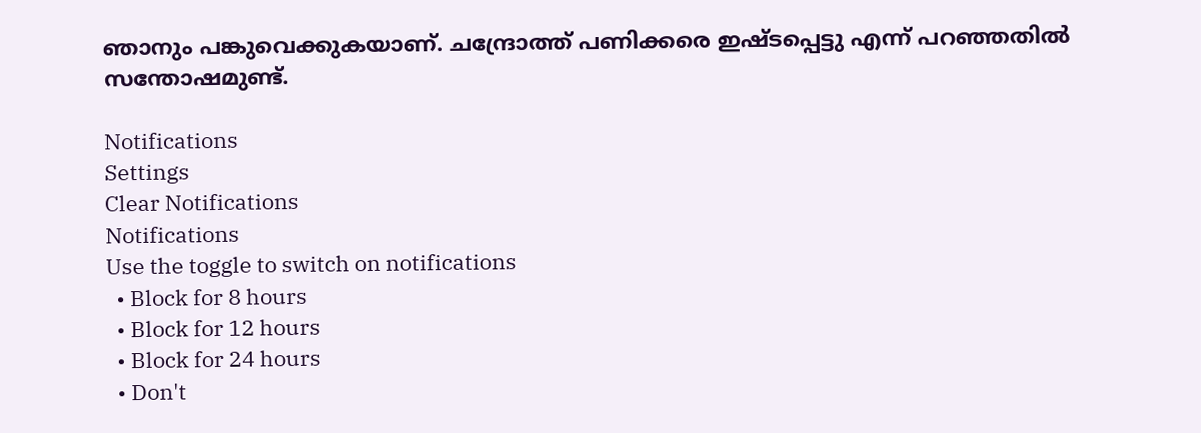ഞാനും പങ്കുവെക്കുകയാണ്. ചന്ദ്രോത്ത് പണിക്കരെ ഇഷ്ടപ്പെട്ടു എന്ന് പറഞ്ഞതില്‍ സന്തോഷമുണ്ട്.

Notifications
Settings
Clear Notifications
Notifications
Use the toggle to switch on notifications
  • Block for 8 hours
  • Block for 12 hours
  • Block for 24 hours
  • Don't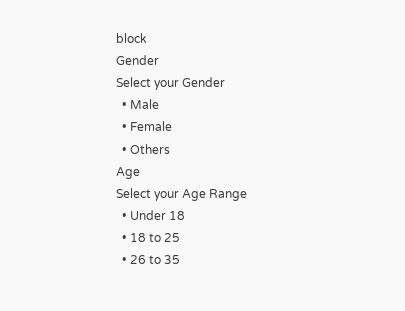block
Gender
Select your Gender
  • Male
  • Female
  • Others
Age
Select your Age Range
  • Under 18
  • 18 to 25
  • 26 to 35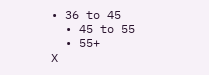• 36 to 45
  • 45 to 55
  • 55+
X